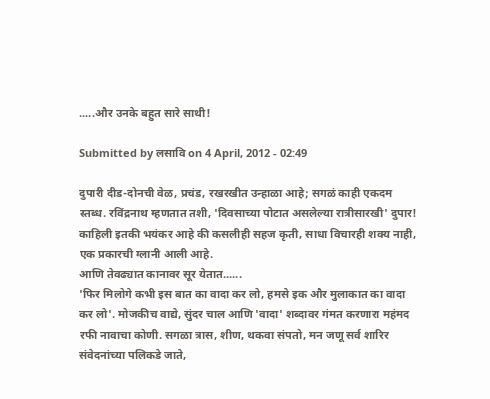.....और उनके बहुत सारे साथी!

Submitted by लसावि on 4 April, 2012 - 02:49

दुपारी दीड-दोनची वेळ, प्रचंड, रखरखीत उन्हाळा आहे; सगळं काही एकदम स्तब्ध. रविंद्रनाथ म्हणतात तशी, 'दिवसाच्या पोटात असलेल्या रात्रीसारखी' दुपार! काहिली इतकी भयंकर आहे की कसलीही सहज कृती, साधा विचारही शक्य नाही, एक प्रकारची ग्लानी आली आहे.
आणि तेवढ्यात कानावर सूर येतात......
'फिर मिलोगे कभी इस बात का वादा कर लो, हमसे इक और मुलाकात का वादा कर लो'. मोजकीच वाद्ये, सुंदर चाल आणि 'वादा' शब्दावर गंमत करणारा महंमद रफी नावाचा कोणी. सगळा त्रास, शीण, थकवा संपतो, मन जणू सर्व शारिर संवेदनांच्या पलिकडे जाते,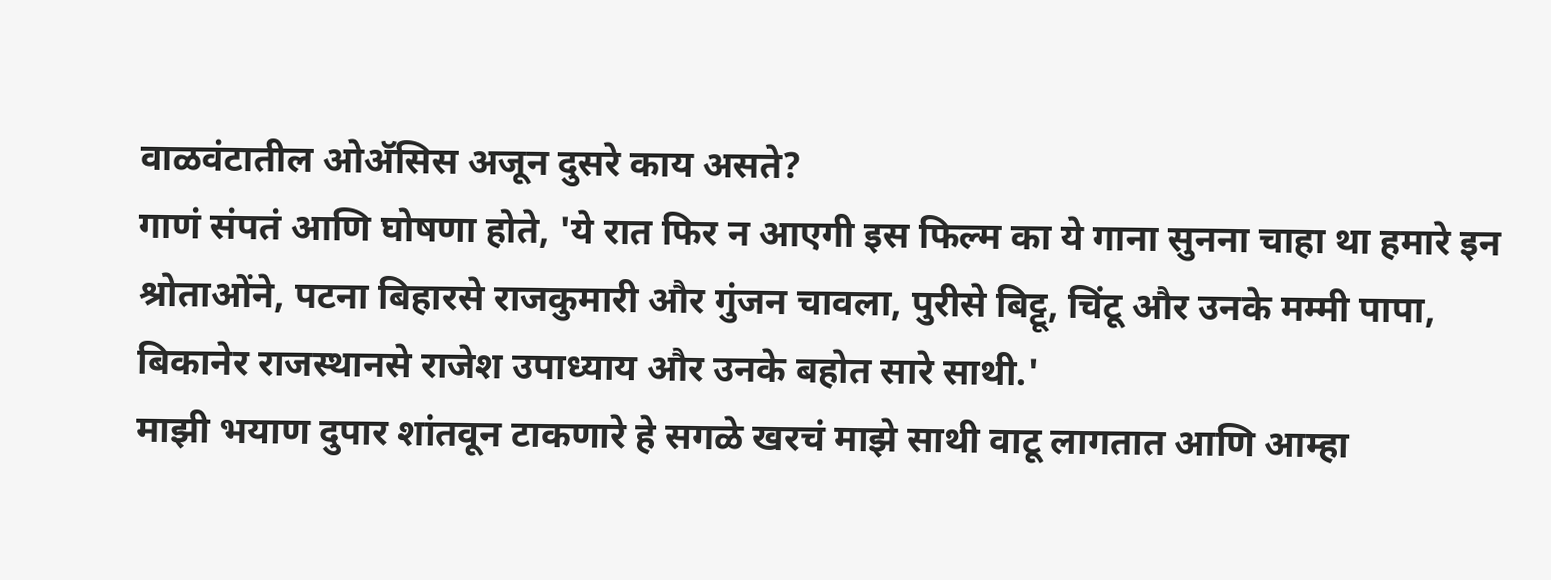वाळवंटातील ओअ‍ॅसिस अजून दुसरे काय असते?
गाणं संपतं आणि घोषणा होते, 'ये रात फिर न आएगी इस फिल्म का ये गाना सुनना चाहा था हमारे इन श्रोताओंने, पटना बिहारसे राजकुमारी और गुंजन चावला, पुरीसे बिट्टू, चिंटू और उनके मम्मी पापा, बिकानेर राजस्थानसे राजेश उपाध्याय और उनके बहोत सारे साथी.'
माझी भयाण दुपार शांतवून टाकणारे हे सगळे खरचं माझे साथी वाटू लागतात आणि आम्हा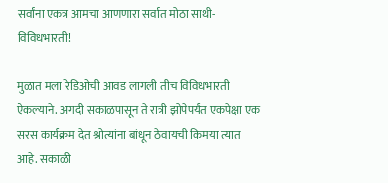सर्वांना एकत्र आमचा आणणारा सर्वात मोठा साथी- विविधभारती!

मुळात मला रेडिओची आवड लागली तीच विविधभारती ऐकल्याने. अगदी सकाळपासून ते रात्री झोपेपर्यंत एकपेक्षा एक सरस कार्यक्रम देत श्रोत्यांना बांधून ठेवायची किमया त्यात आहे. सकाळी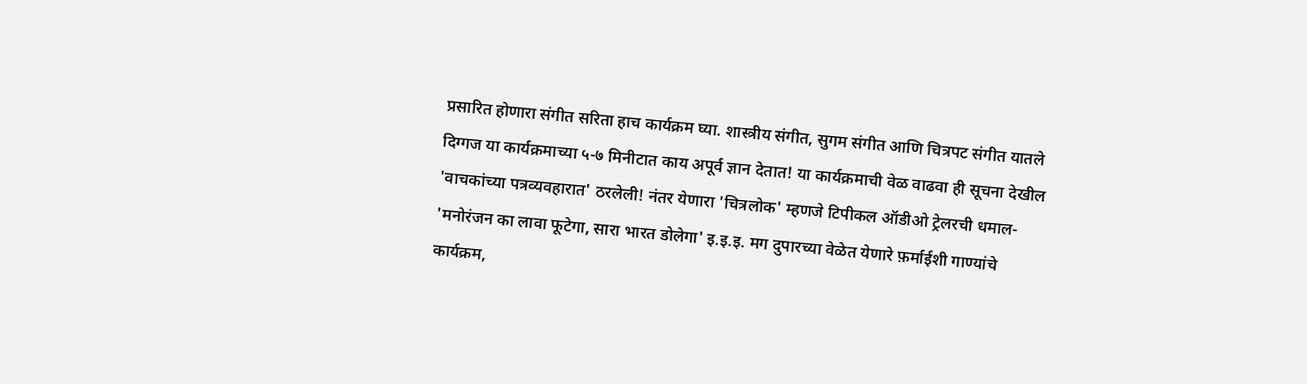प्रसारित होणारा संगीत सरिता हाच कार्यक्रम घ्या. शास्त्रीय संगीत, सुगम संगीत आणि चित्रपट संगीत यातले दिग्गज या कार्यक्रमाच्या ५-७ मिनीटात काय अपूर्व ज्ञान देतात! या कार्यक्रमाची वेळ वाढवा ही सूचना देखील 'वाचकांच्या पत्रव्यवहारात' ठरलेली! नंतर येणारा 'चित्रलोक' म्हणजे टिपीकल ऑडीओ ट्रेलरची धमाल- 'मनोरंजन का लावा फूटेगा, सारा भारत डोलेगा' इ.इ.इ. मग दुपारच्या वेळेत येणारे फ़र्माईशी गाण्यांचे कार्यक्रम,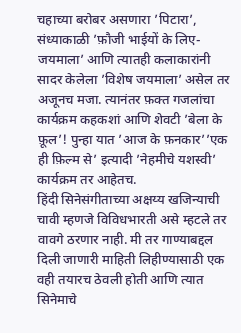चहाच्या बरोबर असणारा ’पिटारा’, संध्याकाळी ’फ़ौजी भाईयों के लिए-जयमाला’ आणि त्यातही कलाकारांनी सादर केलेला ’विशेष जयमाला’ असेल तर अजूनच मजा. त्यानंतर फ़क्त गजलांचा कार्यक्रम कहकशां आणि शेवटी ’बेला के फ़ूल’! पुन्हा यात ’आज के फ़नकार’’एक ही फ़िल्म से’ इत्यादी ’नेहमीचे यशस्वी’ कार्यक्रम तर आहेतच.
हिंदी सिनेसंगीताच्या अक्षय्य खजिन्याची चावी म्हणजे विविधभारती असे म्हटले तर वावगे ठरणार नाही. मी तर गाण्याबद्दल दिली जाणारी माहिती लिहीण्यासाठी एक वही तयारच ठेवली होती आणि त्यात सिनेमाचे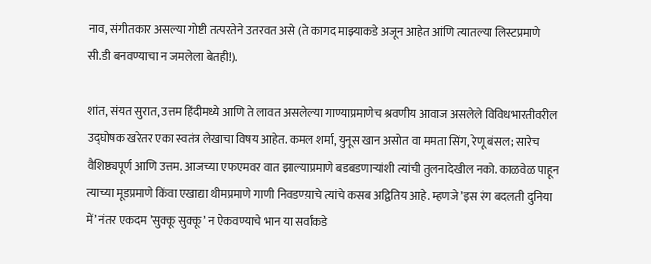नाव, संगीतकार असल्या गोष्टी तत्परतेने उतरवत असे (ते कागद माझ्याकडे अजून आहेत आंणि त्यातल्या लिस्टप्रमाणे सी.डी बनवण्याचा न जमलेला बेतही!).

शांत, संयत सुरात, उत्तम हिंदीमध्ये आणि ते लावत असलेल्या गाण्याप्रमाणेच श्रवणीय आवाज असलेले विविधभारतीवरील उद्घोषक खरेतर एका स्वतंत्र लेखाचा विषय आहेत. कमल शर्मा, युनूस खान असोत वा ममता सिंग, रेणू बंसल; सारेच वैशिष्ठ्यपूर्ण आणि उत्तम. आजच्या एफएमवर वात झाल्याप्रमाणे बडबडणार्‍यांशी त्यांची तुलनादेखील नको. काळवेळ पाहून त्याच्या मूडप्रमाणे किंवा एखाद्या थीमप्रमाणे गाणी निवडण्य़ाचे त्यांचे कसब अद्वितिय आहे. म्हणजे ’इस रंग बदलती दुनिया में’ नंतर एकदम ’सुक्कू सुक्कू’ न ऐकवण्याचे भान या सर्वांकडे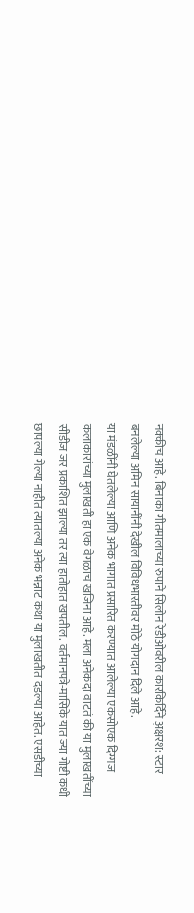नक्कीच आहे. बिनाका गीतमालाच्या रुपाने सिलोन रेडीओवरील कारकिर्दिने अ़क्षरश: स्टार बनलेल्या अमिन सायानींनी देखील विविधभारतीवर मोठे योगदान दिले आहे.
या मंडळींनी घेतलेल्या आणि अनेक भागात प्रसारित करण्यात आलेल्या एकसोएक दिग्गज कलाकारांच्या मुलाखती हा एक वेगळाच खजिना आहे. मला अनेकदा वाटतं की या मुलाखतींच्या सीडीज जर प्रकाशित झाल्या तर त्या हातोहात खपतील. वर्तमानपत्रे-मासिके यात ज्या गोष्टी कधी छापल्या गेल्या नाहीत त्यातल्या अनेक भन्नाट कथा या मुलाखतीत दडल्या आहेत. एसडीच्या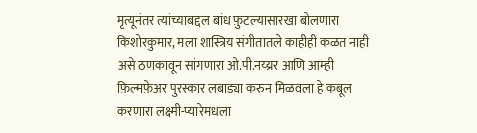मृत्यूनंतर त्यांच्याबद्दल बांध फ़ुटल्यासारखा बोलणारा किशोरकुमार, मला शास्त्रिय संगीतातले काहीही कळत नाही असे ठणकावून सांगणारा ओ.पी.नय्य्रर आणि आम्ही फ़िल्मफ़ेअर पुरस्कार लबाड्या करुन मिळवला हे कबूल करणारा लक्ष्मी-प्यारेमधला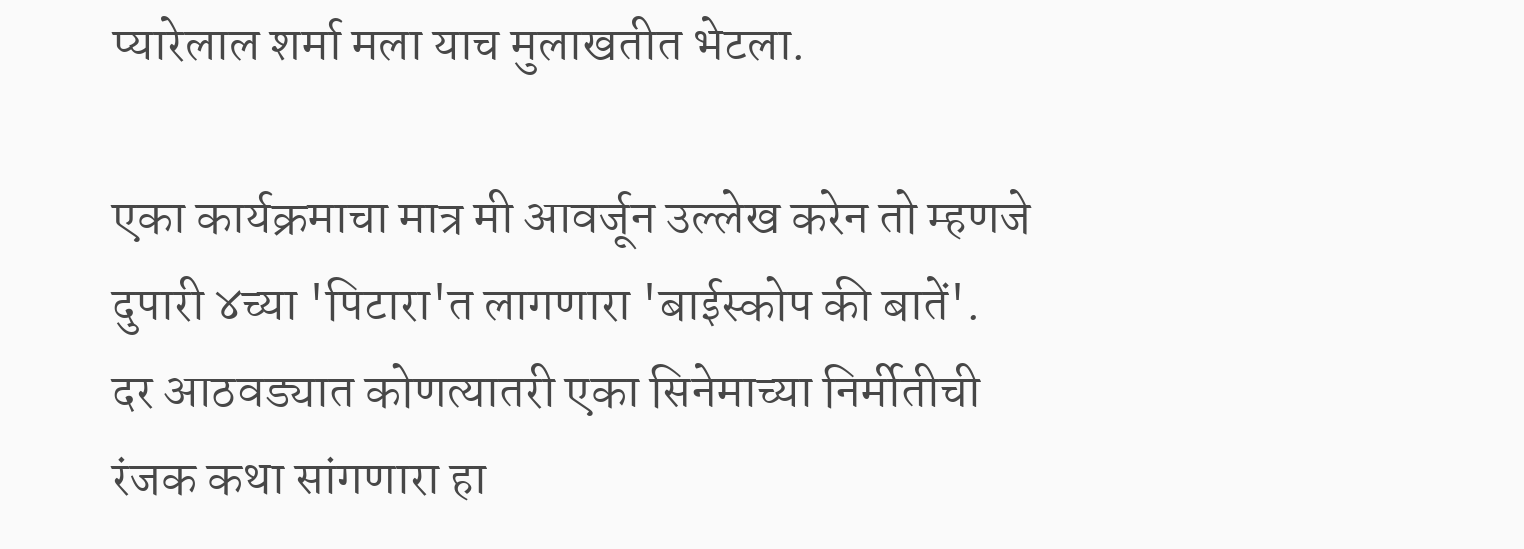प्यारेलाल शर्मा मला याच मुलाखतीत भेटला.

एका कार्यक्रमाचा मात्र मी आवर्जून उल्लेख करेन तो म्हणजे दुपारी ४च्या 'पिटारा'त लागणारा 'बाईस्कोप की बातें'. दर आठवड्यात कोणत्यातरी एका सिनेमाच्या निर्मीतीची रंजक कथा सांगणारा हा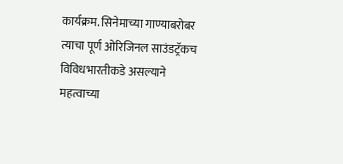कार्यक्रम. सिनेमाच्या गाण्याबरोबर त्याचा पूर्ण ओरिजिनल साउंडट्रॅकच विविधभारतीकडे असल्याने महत्वाच्या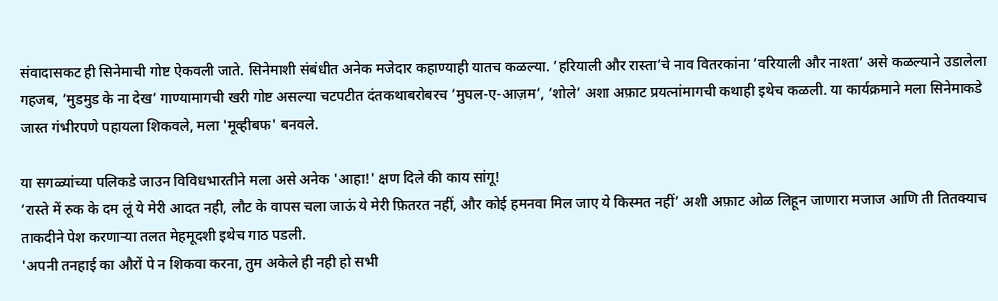संवादासकट ही सिनेमाची गोष्ट ऐकवली जाते. सिनेमाशी संबंधीत अनेक मजेदार कहाण्याही यातच कळल्या. ’हरियाली और रास्ता’चे नाव वितरकांना ’वरियाली और नाश्ता’ असे कळल्याने उडालेला गहजब, ’मुडमुड के ना देख’ गाण्यामागची खरी गोष्ट असल्या चटपटीत दंतकथाबरोबरच ’मुघल-ए-आज़म’, ’शोले’ अशा अफ़ाट प्रयत्नांमागची कथाही इथेच कळली. या कार्यक्रमाने मला सिनेमाकडे जास्त गंभीरपणे पहायला शिकवले, मला 'मूव्हीबफ' बनवले.

या सगळ्यांच्या पलिकडे जाउन विविधभारतीने मला असे अनेक 'आहा!' क्षण दिले की काय सांगू!
’रास्ते में रुक के दम लूं ये मेरी आदत नही, लौट के वापस चला जाऊं ये मेरी फ़ितरत नहीं, और कोई हमनवा मिल जाए ये किस्मत नहीं’ अशी अफ़ाट ओळ लिहून जाणारा मजाज आणि ती तितक्याच ताकदीने पेश करणार्‍या तलत मेहमूदशी इथेच गाठ पडली.
'अपनी तनहाई का औरों पे न शिकवा करना, तुम अकेले ही नही हो सभी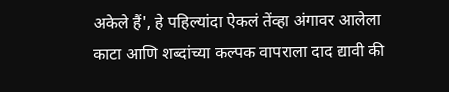अकेले हैं', हे पहिल्यांदा ऐकलं तेंव्हा अंगावर आलेला काटा आणि शब्दांच्या कल्पक वापराला दाद द्यावी की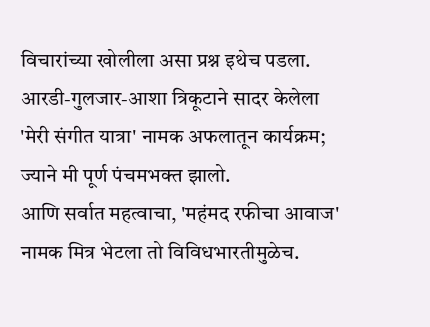विचारांच्या खोलीला असा प्रश्न इथेच पडला.
आरडी-गुलजार-आशा त्रिकूटाने सादर केलेला 'मेरी संगीत यात्रा' नामक अफलातून कार्यक्रम; ज्याने मी पूर्ण पंचमभक्त झालो.
आणि सर्वात महत्वाचा, 'महंमद रफीचा आवाज' नामक मित्र भेटला तो विविधभारतीमुळेच.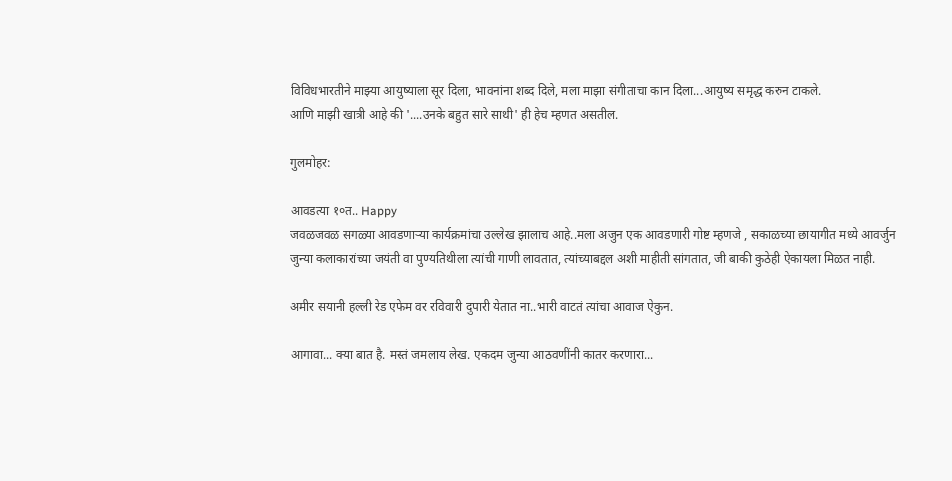विविधभारतीने माझ्या आयुष्याला सूर दिला, भावनांना शब्द दिले, मला माझा संगीताचा कान दिला...आयुष्य समृद्ध करुन टाकले.
आणि माझी खात्री आहे की '....उनके बहुत सारे साथी' ही हेच म्हणत असतील.

गुलमोहर:

आवडत्या १०त.. Happy
जवळजवळ सगळ्या आवडणार्‍या कार्यक्रमांचा उल्लेख झालाच आहे..मला अजुन एक आवडणारी गोष्ट म्हणजे , सकाळच्या छायागीत मध्ये आवर्जुन जुन्या कलाकारांच्या जयंती वा पुण्यतिथीला त्यांची गाणी लावतात, त्यांच्याबद्दल अशी माहीती सांगतात, जी बाकी कुठेही ऐकायला मिळत नाही.

अमीर सयानी हल्ली रेड एफेम वर रविवारी दुपारी येतात ना..भारी वाटतं त्यांचा आवाज ऐकुन.

आगावा... क्या बात है. मस्तं जमलाय लेख. एकदम जुन्या आठवणींनी कातर करणारा...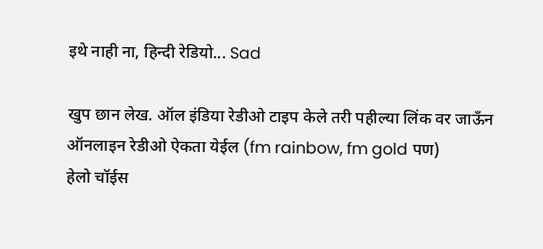इथे नाही ना, हिन्दी रेडियो... Sad

खुप छान लेख. ऑल इंडिया रेडीओ टाइप केले तरी पहील्या लिंक वर जाऊँन ऑनलाइन रेडीओ ऐकता येईल (fm rainbow, fm gold पण)
हेलो चॉईस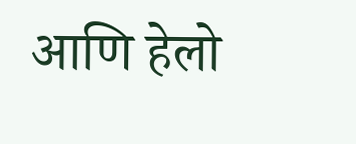आणि हेलो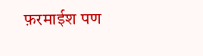फ़रमाईश पण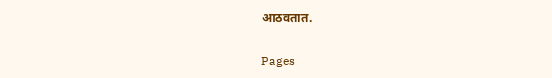आठवतात.

Pages